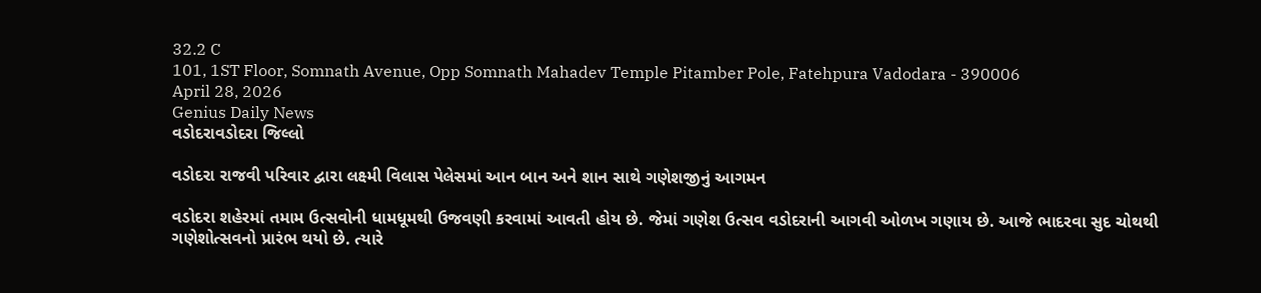32.2 C
101, 1ST Floor, Somnath Avenue, Opp Somnath Mahadev Temple Pitamber Pole, Fatehpura Vadodara - 390006
April 28, 2026
Genius Daily News
વડોદરાવડોદરા જિલ્લો

વડોદરા રાજવી પરિવાર દ્વારા લક્ષ્‍મી વિલાસ પેલેસમાં આન બાન અને શાન સાથે ગણેશજીનું આગમન

વડોદરા શહેરમાં તમામ ઉત્સવોની ધામધૂમથી ઉજવણી કરવામાં આવતી હોય છે. જેમાં ગણેશ ઉત્સવ વડોદરાની આગવી ઓળખ ગણાય છે. આજે ભાદરવા સુદ ચોથથી ગણેશોત્સવનો પ્રારંભ થયો છે. ત્યારે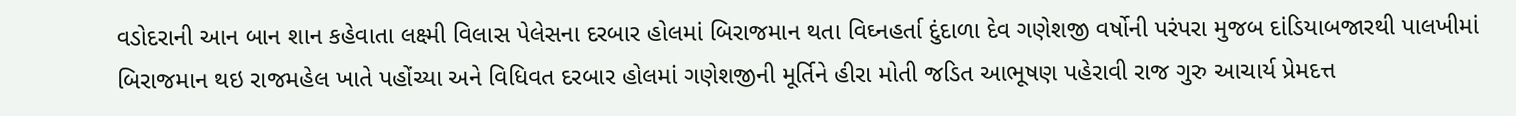વડોદરાની આન બાન શાન કહેવાતા લક્ષ્‍મી વિલાસ પેલેસના દરબાર હોલમાં બિરાજમાન થતા વિઘ્નહર્તા દુંદાળા દેવ ગણેશજી વર્ષોની પરંપરા મુજબ દાંડિયાબજારથી પાલખીમાં બિરાજમાન થઇ રાજમહેલ ખાતે પહોંચ્યા અને વિધિવત દરબાર હોલમાં ગણેશજીની મૂર્તિને હીરા મોતી જડિત આભૂષણ પહેરાવી રાજ ગુરુ આચાર્ય પ્રેમદત્ત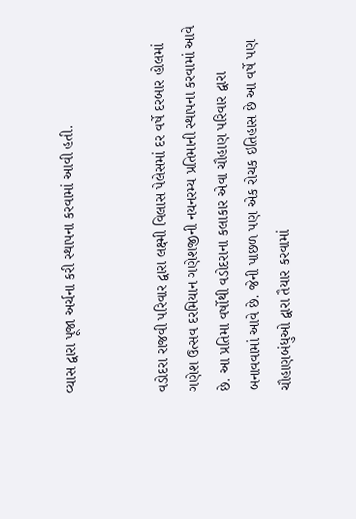વ્યાસ દ્વારા પૂજા અર્ચના કરી સ્થાપના કરવામાં આવી હતી.


વડોદરા રાજવી પરિવાર દ્વારા લક્ષ્‍મી વિલાસ પેલેસમાં દર વર્ષે દરબાર હોલમાં ગણેશ ઉત્સવ દરમિયાન ગણેશજીની નયનરમ્ય પ્રતિમાની સ્થાપના કરવામાં આવે છે. આ પ્રતિમા વર્ષોથી વડોદરાના કલાકાર એવા ચૌહાણ પરિવાર દ્વારા બનાવવામાં આવે છે. જેની પાછળ પણ એક રોચક ઇતિહાસ છે આ વર્ષે પણ ચૌહાણબંધુઓ દ્વારા તૈયાર કરવામાં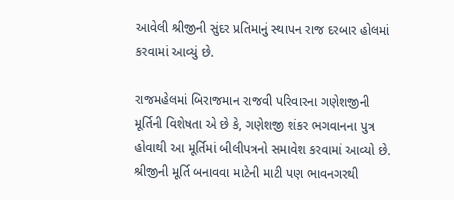આવેલી શ્રીજીની સુંદર પ્રતિમાનું સ્થાપન રાજ દરબાર હોલમાં કરવામાં આવ્યું છે.

રાજમહેલમાં બિરાજમાન રાજવી પરિવારના ગણેશજીની મૂર્તિની વિશેષતા એ છે કે, ગણેશજી શંકર ભગવાનના પુત્ર હોવાથી આ મૂર્તિમાં બીલીપત્રનો સમાવેશ કરવામાં આવ્યો છે. શ્રીજીની મૂર્તિ બનાવવા માટેની માટી પણ ભાવનગરથી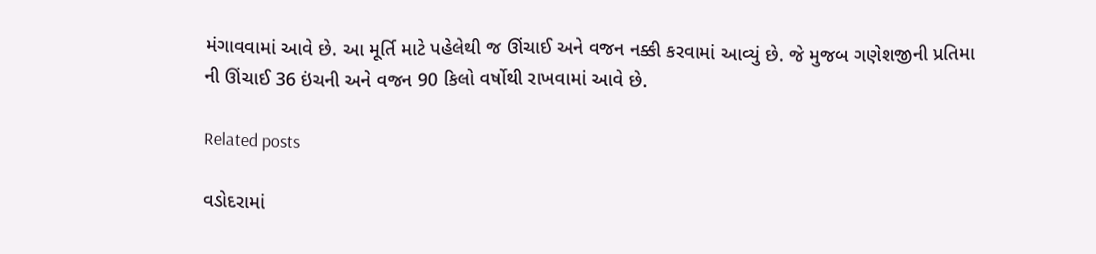મંગાવવામાં આવે છે. આ મૂર્તિ માટે પહેલેથી જ ઊંચાઈ અને વજન નક્કી કરવામાં આવ્યું છે. જે મુજબ ગણેશજીની પ્રતિમા ની ઊંચાઈ 36 ઇંચની અને વજન 90 કિલો વર્ષોથી રાખવામાં આવે છે.

Related posts

વડોદરામાં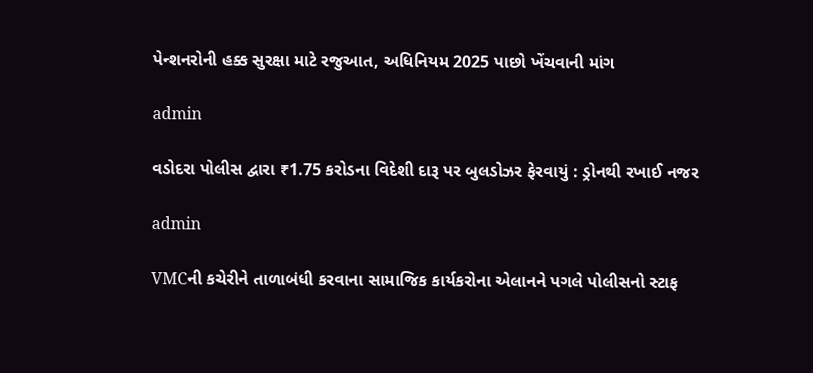પેન્શનરોની હક્ક સુરક્ષા માટે રજુઆત, અધિનિયમ 2025 પાછો ખેંચવાની માંગ

admin

વડોદરા પોલીસ દ્વારા ₹1.75 કરોડના વિદેશી દારૂ પર બુલડોઝર ફેરવાયું : ડ્રોનથી રખાઈ નજર

admin

VMCની કચેરીને તાળાબંધી કરવાના સામાજિક કાર્યકરોના એલાનને પગલે પોલીસનો સ્ટાફ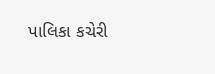પાલિકા કચેરી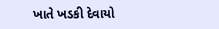ખાતે ખડકી દેવાયો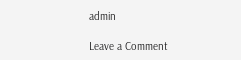admin

Leave a Comment